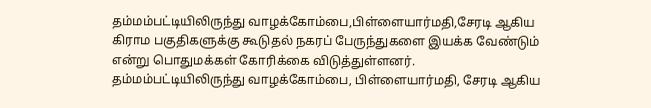தம்மம்பட்டியிலிருந்து வாழக்கோம்பை,பிள்ளையார்மதி,சேரடி ஆகிய கிராம பகுதிகளுக்கு கூடுதல் நகரப் பேருந்துகளை இயக்க வேண்டும் என்று பொதுமக்கள் கோரிக்கை விடுத்துள்ளனர்.
தம்மம்பட்டியிலிருந்து வாழக்கோம்பை, பிள்ளையார்மதி, சேரடி ஆகிய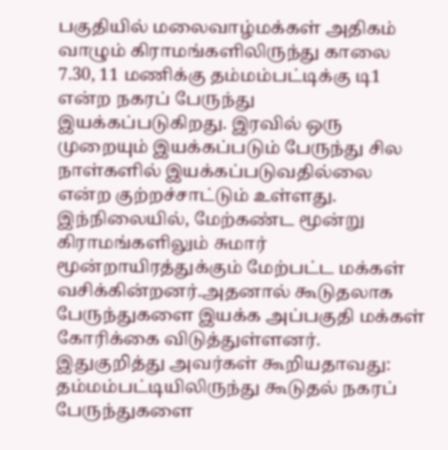பகுதியில் மலைவாழ்மக்கள் அதிகம் வாழும் கிராமங்களிலிருந்து காலை 7.30, 11 மணிக்கு தம்மம்பட்டிக்கு டி1 என்ற நகரப் பேருந்து இயக்கப்படுகிறது. இரவில் ஒரு முறையும் இயக்கப்படும் பேருந்து சில நாள்களில் இயக்கப்படுவதில்லை என்ற குற்றச்சாட்டும் உள்ளது. இந்நிலையில், மேற்கண்ட மூன்று கிராமங்களிலும் சுமார் மூன்றாயிரத்துக்கும் மேற்பட்ட மக்கள் வசிக்கின்றனர்.அதனால் கூடுதலாக பேருந்துகளை இயக்க அப்பகுதி மக்கள் கோரிக்கை விடுத்துள்ளனர்.
இதுகுறித்து அவர்கள் கூறியதாவது: தம்மம்பட்டியிலிருந்து கூடுதல் நகரப் பேருந்துகளை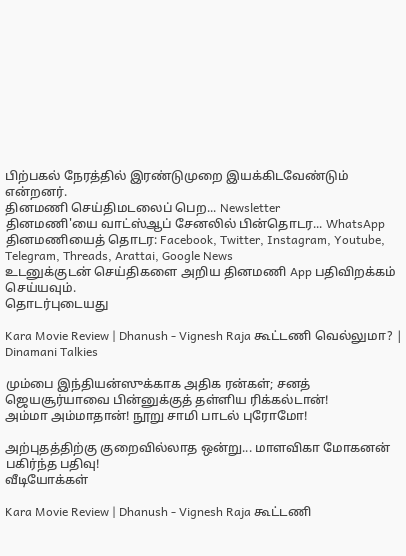பிற்பகல் நேரத்தில் இரண்டுமுறை இயக்கிடவேண்டும் என்றனர்.
தினமணி செய்திமடலைப் பெற... Newsletter
தினமணி'யை வாட்ஸ்ஆப் சேனலில் பின்தொடர... WhatsApp
தினமணியைத் தொடர: Facebook, Twitter, Instagram, Youtube, Telegram, Threads, Arattai, Google News
உடனுக்குடன் செய்திகளை அறிய தினமணி App பதிவிறக்கம் செய்யவும்.
தொடர்புடையது

Kara Movie Review | Dhanush - Vignesh Raja கூட்டணி வெல்லுமா? | Dinamani Talkies

மும்பை இந்தியன்ஸுக்காக அதிக ரன்கள்; சனத் ஜெயசூர்யாவை பின்னுக்குத் தள்ளிய ரிக்கல்டான்!
அம்மா அம்மாதான்! நூறு சாமி பாடல் புரோமோ!

அற்புதத்திற்கு குறைவில்லாத ஒன்று... மாளவிகா மோகனன் பகிர்ந்த பதிவு!
வீடியோக்கள்

Kara Movie Review | Dhanush - Vignesh Raja கூட்டணி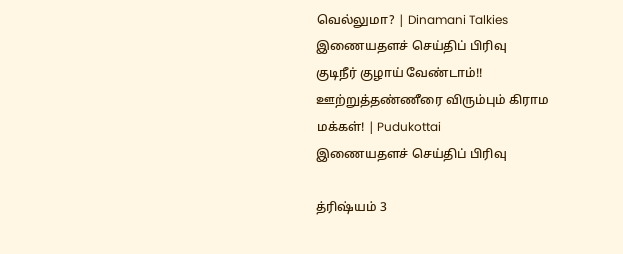வெல்லுமா? | Dinamani Talkies
இணையதளச் செய்திப் பிரிவு
குடிநீர் குழாய் வேண்டாம்!! ஊற்றுத்தண்ணீரை விரும்பும் கிராம மக்கள்! | Pudukottai
இணையதளச் செய்திப் பிரிவு

த்ரிஷ்யம் 3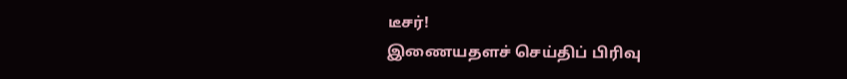டீசர்!
இணையதளச் செய்திப் பிரிவு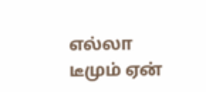எல்லா டீமும் ஏன்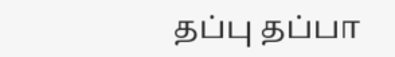தப்பு தப்பா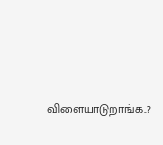விளையாடுறாங்க..?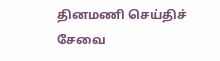தினமணி செய்திச் சேவை